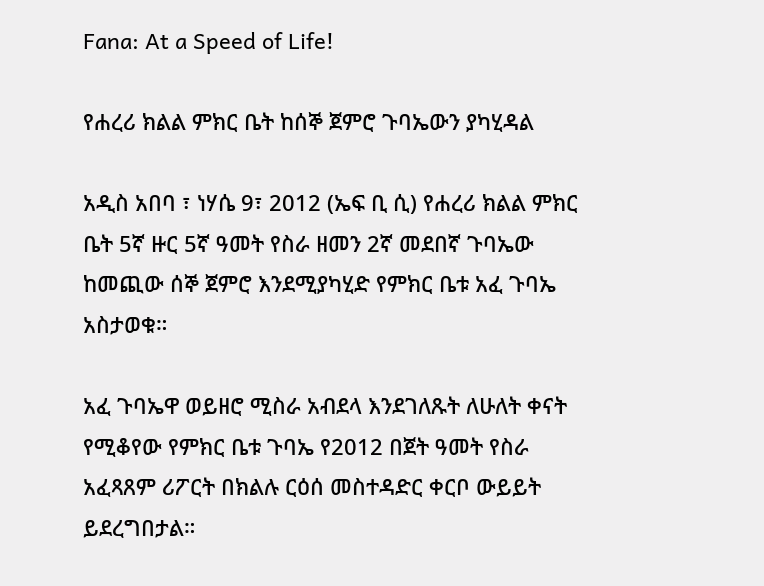Fana: At a Speed of Life!

የሐረሪ ክልል ምክር ቤት ከሰኞ ጀምሮ ጉባኤውን ያካሂዳል

አዲስ አበባ ፣ ነሃሴ 9፣ 2012 (ኤፍ ቢ ሲ) የሐረሪ ክልል ምክር ቤት 5ኛ ዙር 5ኛ ዓመት የስራ ዘመን 2ኛ መደበኛ ጉባኤው ከመጪው ሰኞ ጀምሮ እንደሚያካሂድ የምክር ቤቱ አፈ ጉባኤ አስታወቁ።

አፈ ጉባኤዋ ወይዘሮ ሚስራ አብደላ እንደገለጹት ለሁለት ቀናት የሚቆየው የምክር ቤቱ ጉባኤ የ2012 በጀት ዓመት የስራ አፈጻጸም ሪፖርት በክልሉ ርዕሰ መስተዳድር ቀርቦ ውይይት ይደረግበታል።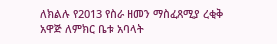ለክልሉ የ2013 የስራ ዘመን ማስፈጸሚያ ረቂቅ አዋጅ ለምክር ቤቱ አባላት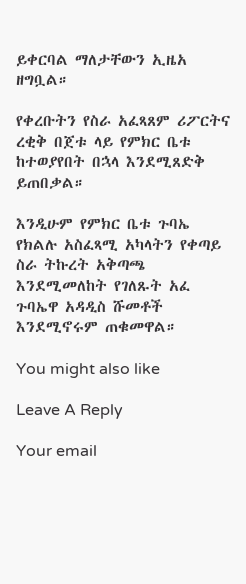ይቀርባል ማለታቸውን ኢዜአ ዘግቧል።

የቀረቡትን የስራ አፈጻጸም ሪፖርትና ረቂቅ በጀቱ ላይ የምክር ቤቱ ከተወያየበት በኋላ እንደሚጸድቅ ይጠበቃል።

እንዲሁም የምክር ቤቱ ጉባኤ የክልሉ አስፈጻሚ አካላትን የቀጣይ ስራ ትኩረት አቅጣጫ እንደሚመለከት የገለጹት አፈ ጉባኤዋ አዳዲስ ሹመቶች እንደሚኖሩም ጠቁመዋል።

You might also like

Leave A Reply

Your email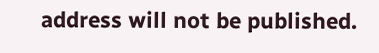address will not be published.